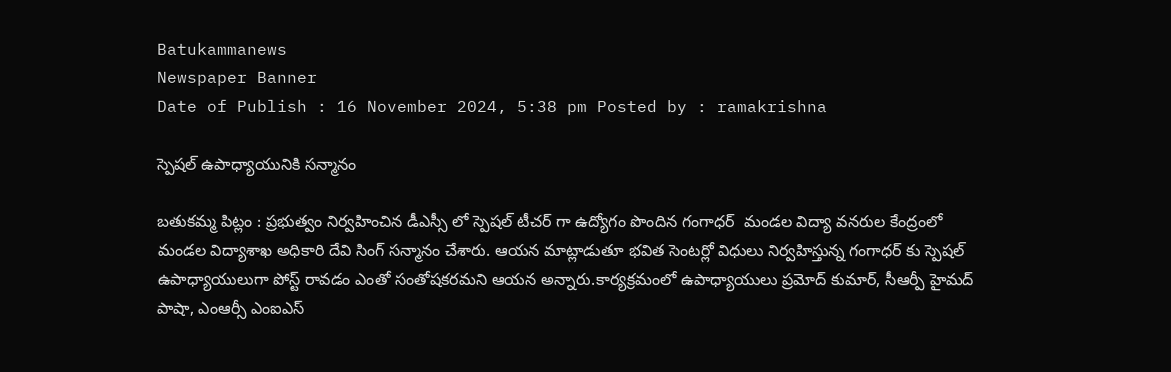Batukammanews
Newspaper Banner
Date of Publish : 16 November 2024, 5:38 pm Posted by : ramakrishna

స్పెషల్ ఉపాధ్యాయునికి సన్మానం

బతుకమ్మ పిట్లం : ప్రభుత్వం నిర్వహించిన డీఎస్సీ లో స్పెషల్ టీచర్ గా ఉద్యోగం పొందిన గంగాధర్  మండల విద్యా వనరుల కేంద్రంలో మండల విద్యాశాఖ అధికారి దేవి సింగ్ సన్మానం చేశారు. ఆయన మాట్లాడుతూ భవిత సెంటర్లో విధులు నిర్వహిస్తున్న గంగాధర్ కు స్పెషల్ ఉపాధ్యాయులుగా పోస్ట్ రావడం ఎంతో సంతోషకరమని ఆయన అన్నారు.కార్యక్రమంలో ఉపాధ్యాయులు ప్రమోద్ కుమార్, సీఆర్పీ హైమద్ పాషా, ఎంఆర్సీ ఎంఐఎస్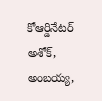కోఆర్డినేటర్ అశోక్, అంబయ్య,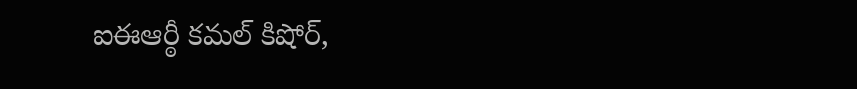ఐఈఆర్ఠీ కమల్ కిషోర్,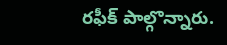రఫీక్ పాల్గొన్నారు.